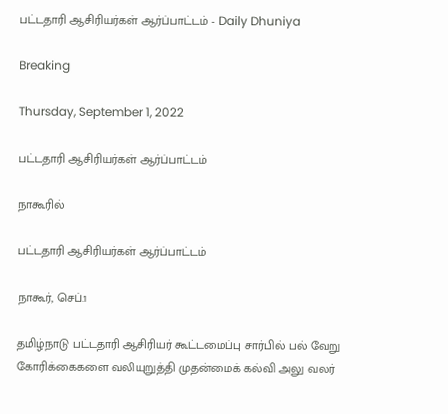பட்டதாரி ஆசிரியர்கள் ஆர்ப்பாட்டம் - Daily Dhuniya

Breaking

Thursday, September 1, 2022

பட்டதாரி ஆசிரியர்கள் ஆர்ப்பாட்டம்

நாகூரில்

பட்டதாரி ஆசிரியர்கள் ஆர்ப்பாட்டம்

நாகூர், செப்.1

தமிழ்நாடு பட்டதாரி ஆசிரியர் கூட்டமைப்பு சார்பில் பல் வேறு கோரிக்கைகளை வலியுறுத்தி முதன்மைக் கல்வி அலு வலர்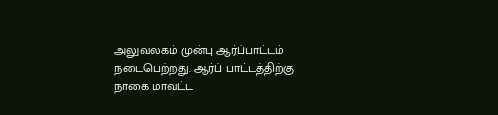அலுவலகம் முன்பு ஆர்ப்பாட்டம் நடைபெற்றது. ஆர்ப் பாட்டத்திற்கு நாகை மாவட்ட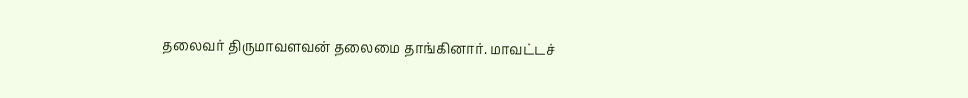தலைவர் திருமாவளவன் தலைமை தாங்கினார். மாவட்டச்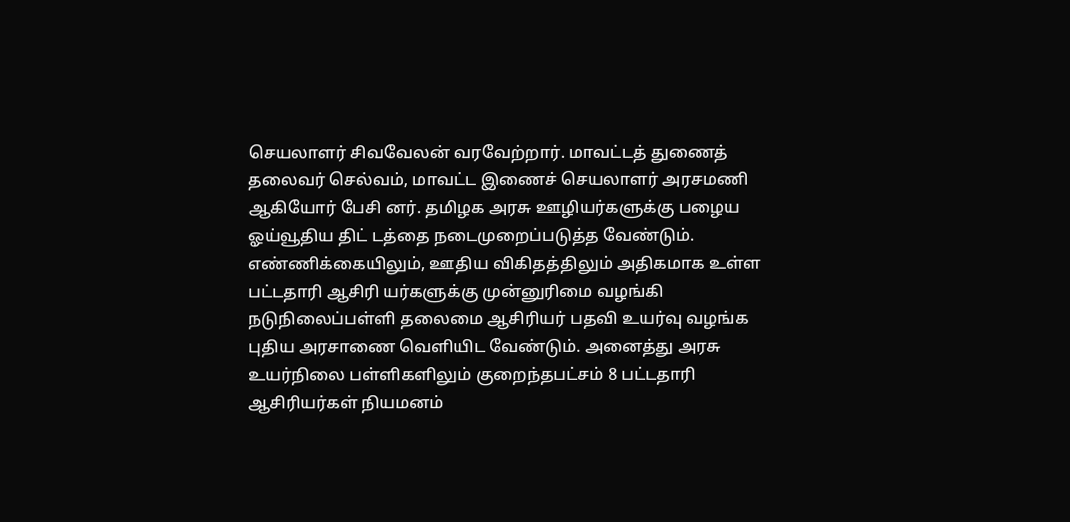செயலாளர் சிவவேலன் வரவேற்றார். மாவட்டத் துணைத் தலைவர் செல்வம், மாவட்ட இணைச் செயலாளர் அரசமணி ஆகியோர் பேசி னர். தமிழக அரசு ஊழியர்களுக்கு பழைய ஓய்வூதிய திட் டத்தை நடைமுறைப்படுத்த வேண்டும். எண்ணிக்கையிலும், ஊதிய விகிதத்திலும் அதிகமாக உள்ள பட்டதாரி ஆசிரி யர்களுக்கு முன்னுரிமை வழங்கி நடுநிலைப்பள்ளி தலைமை ஆசிரியர் பதவி உயர்வு வழங்க புதிய அரசாணை வெளியிட வேண்டும். அனைத்து அரசு உயர்நிலை பள்ளிகளிலும் குறைந்தபட்சம் 8 பட்டதாரி ஆசிரியர்கள் நியமனம்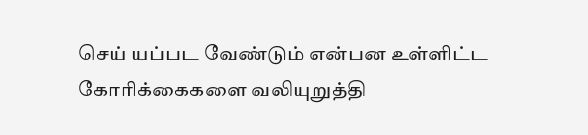செய் யப்பட வேண்டும் என்பன உள்ளிட்ட கோரிக்கைகளை வலியுறுத்தி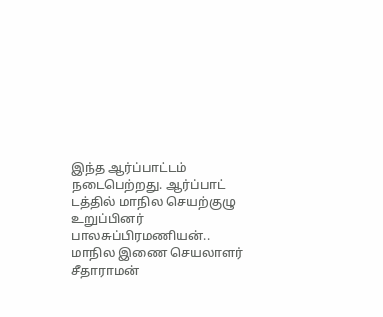இந்த ஆர்ப்பாட்டம் நடைபெற்றது. ஆர்ப்பாட் டத்தில் மாநில செயற்குழு உறுப்பினர் பாலசுப்பிரமணியன்.. மாநில இணை செயலாளர் சீதாராமன்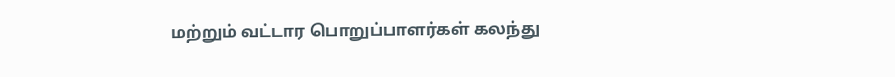மற்றும் வட்டார பொறுப்பாளர்கள் கலந்து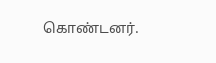கொண்டனர்.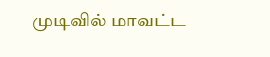முடிவில் மாவட்ட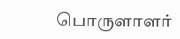பொருளாளர்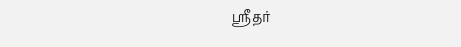ஸ்ரீதர்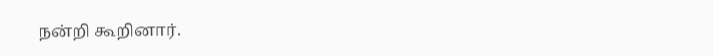நன்றி கூறினார்.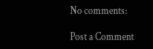No comments:

Post a Comment